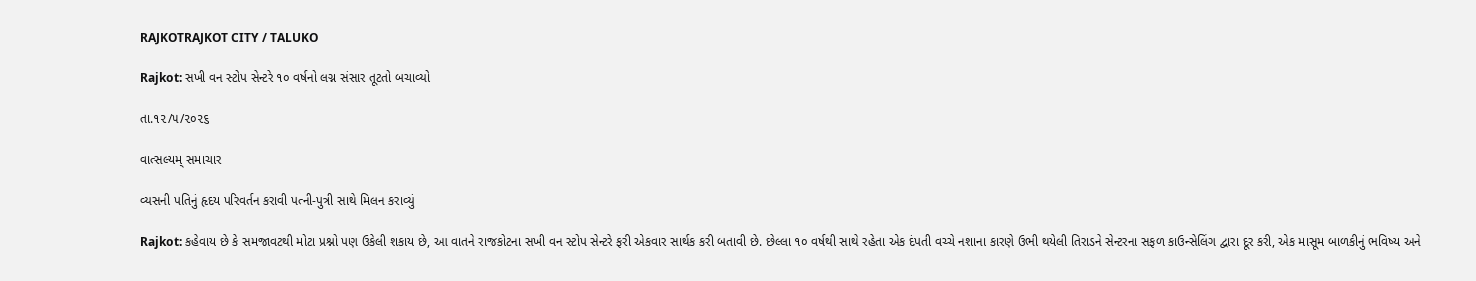RAJKOTRAJKOT CITY / TALUKO

Rajkot: સખી વન સ્ટોપ સેન્ટરે ૧૦ વર્ષનો લગ્ન સંસાર તૂટતો બચાવ્યો

તા.૧૨/૫/૨૦૨૬

વાત્સલ્યમ્ સમાચાર

વ્યસની પતિનું હૃદય પરિવર્તન કરાવી પત્ની-પુત્રી સાથે મિલન કરાવ્યું

Rajkot: કહેવાય છે કે સમજાવટથી મોટા પ્રશ્નો પણ ઉકેલી શકાય છે, આ વાતને રાજકોટના સખી વન સ્ટોપ સેન્ટરે ફરી એકવાર સાર્થક કરી બતાવી છે. છેલ્લા ૧૦ વર્ષથી સાથે રહેતા એક દંપતી વચ્ચે નશાના કારણે ઉભી થયેલી તિરાડને સેન્ટરના સફળ કાઉન્સેલિંગ દ્વારા દૂર કરી, એક માસૂમ બાળકીનું ભવિષ્ય અને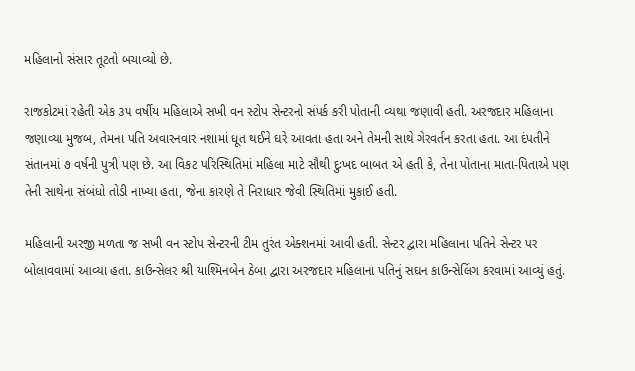મહિલાનો સંસાર તૂટતો બચાવ્યો છે.

રાજકોટમાં રહેતી એક ૩૫ વર્ષીય મહિલાએ સખી વન સ્ટોપ સેન્ટરનો સંપર્ક કરી પોતાની વ્યથા જણાવી હતી. અરજદાર મહિલાના જણાવ્યા મુજબ, તેમના પતિ અવારનવાર નશામાં ધૂત થઈને ઘરે આવતા હતા અને તેમની સાથે ગેરવર્તન કરતા હતા. આ દંપતીને સંતાનમાં ૭ વર્ષની પુત્રી પણ છે. આ વિકટ પરિસ્થિતિમાં મહિલા માટે સૌથી દુઃખદ બાબત એ હતી કે, તેના પોતાના માતા-પિતાએ પણ તેની સાથેના સંબંધો તોડી નાખ્યા હતા, જેના કારણે તે નિરાધાર જેવી સ્થિતિમાં મુકાઈ હતી.

મહિલાની અરજી મળતા જ સખી વન સ્ટોપ સેન્ટરની ટીમ તુરંત એક્શનમાં આવી હતી. સેન્ટર દ્વારા મહિલાના પતિને સેન્ટર પર બોલાવવામાં આવ્યા હતા. કાઉન્સેલર શ્રી યાશ્મિનબેન ઠેબા દ્વારા અરજદાર મહિલાના પતિનું સઘન કાઉન્સેલિંગ કરવામાં આવ્યું હતું.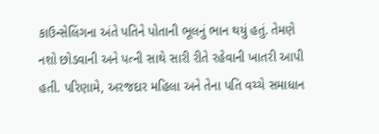કાઉન્સેલિંગના અંતે પતિને પોતાની ભૂલનું ભાન થયું હતું. તેમણે નશો છોડવાની અને પત્ની સાથે સારી રીતે રહેવાની ખાતરી આપી હતી. પરિણામે, અરજદાર મહિલા અને તેના પતિ વચ્ચે સમાધાન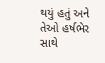થયું હતું અને તેઓ હર્ષભેર સાથે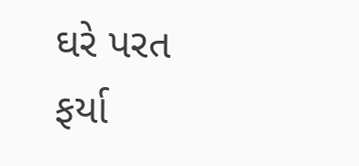ઘરે પરત ફર્યા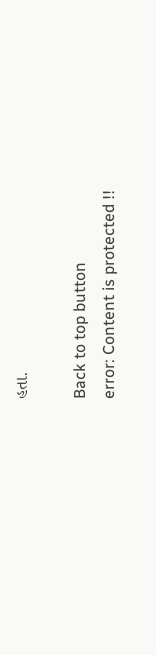હતા.

Back to top button
error: Content is protected !!